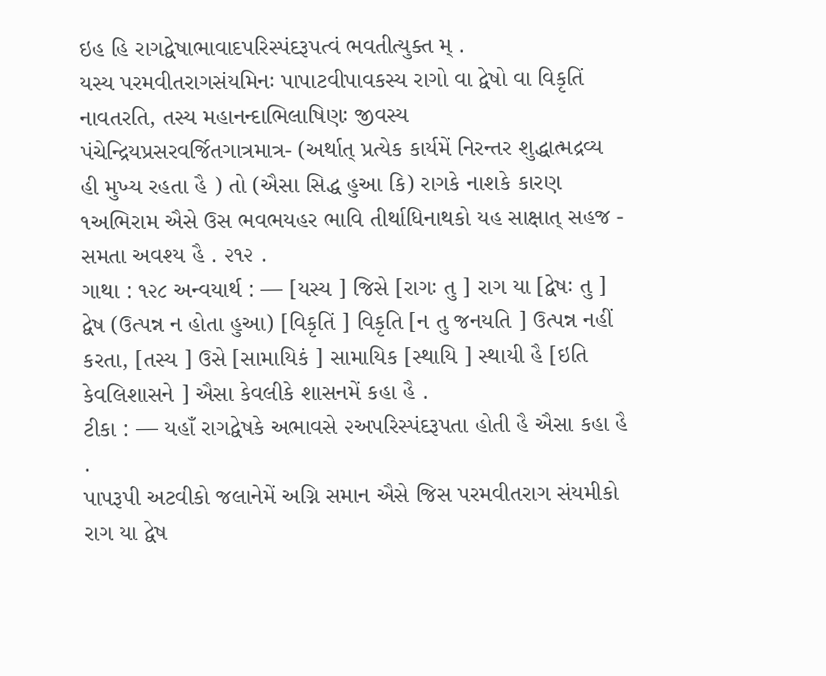ઇહ હિ રાગદ્વેષાભાવાદપરિસ્પંદરૂપત્વં ભવતીત્યુક્ત મ્ .
યસ્ય પરમવીતરાગસંયમિનઃ પાપાટવીપાવકસ્ય રાગો વા દ્વેષો વા વિકૃતિં નાવતરતિ, તસ્ય મહાનન્દાભિલાષિણઃ જીવસ્ય પંચેન્દ્રિયપ્રસરવર્જિતગાત્રમાત્ર- (અર્થાત્ પ્રત્યેક કાર્યમેં નિરન્તર શુદ્ધાત્મદ્રવ્ય હી મુખ્ય રહતા હૈ ) તો (ઐસા સિદ્ધ હુઆ કિ) રાગકે નાશકે કારણ ૧અભિરામ ઐસે ઉસ ભવભયહર ભાવિ તીર્થાધિનાથકો યહ સાક્ષાત્ સહજ - સમતા અવશ્ય હૈ . ૨૧૨ .
ગાથા : ૧૨૮ અન્વયાર્થ : — [યસ્ય ] જિસે [રાગઃ તુ ] રાગ યા [દ્વેષઃ તુ ] દ્વેષ (ઉત્પન્ન ન હોતા હુઆ) [વિકૃતિં ] વિકૃતિ [ન તુ જનયતિ ] ઉત્પન્ન નહીં કરતા, [તસ્ય ] ઉસે [સામાયિકં ] સામાયિક [સ્થાયિ ] સ્થાયી હૈ [ઇતિ કેવલિશાસને ] ઐસા કેવલીકે શાસનમેં કહા હૈ .
ટીકા : — યહાઁ રાગદ્વેષકે અભાવસે ૨અપરિસ્પંદરૂપતા હોતી હૈ ઐસા કહા હૈ .
પાપરૂપી અટવીકો જલાનેમેં અગ્નિ સમાન ઐસે જિસ પરમવીતરાગ સંયમીકો રાગ યા દ્વેષ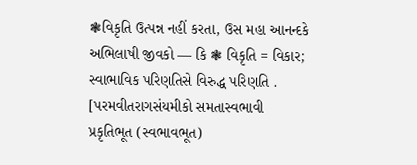❃વિકૃતિ ઉત્પન્ન નહીં કરતા, ઉસ મહા આનન્દકે અભિલાષી જીવકો — કિ ❃ વિકૃતિ = વિકાર; સ્વાભાવિક પરિણતિસે વિરુદ્ધ પરિણતિ . [પરમવીતરાગસંયમીકો સમતાસ્વભાવી
પ્રકૃતિભૂત (સ્વભાવભૂત)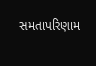સમતાપરિણામ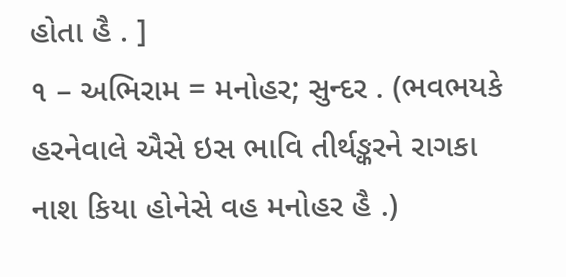હોતા હૈ . ]
૧ – અભિરામ = મનોહર; સુન્દર . (ભવભયકે હરનેવાલે ઐસે ઇસ ભાવિ તીર્થઙ્કરને રાગકા નાશ કિયા હોનેસે વહ મનોહર હૈ .)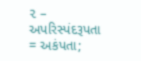૨ – અપરિસ્પંદરૂપતા = અકંપતા;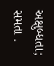અક્ષુબ્ધતા; સમતા .